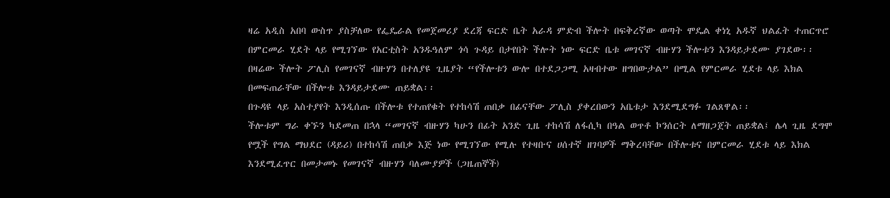ዛሬ አዲስ አበባ ውስጥ ያስቻለው የፌዴራል የመጀመሪያ ደረጃ ፍርድ ቤት አራዳ ምድብ ችሎት በፍቅረኛው ወጣት ሞዴል ቀነኒ አዱኛ ህልፈት ተጠርጥሮ በምርመራ ሂደት ላይ የሚገኘው የአርቲስት አንዱዓለም ጎሳ ጉዳይ በታየበት ችሎት ነው ፍርድ ቤቱ መገናኛ ብዙሃን ችሎቱን እንዳይታደሙ ያገደው፡፡
በዛሬው ችሎት ፖሊስ የመገናኛ ብዙሃን በተለያዩ ጊዜያት “የችሎቱን ውሎ በተደጋጋሚ አዛብተው ዘግበውታል” በሚል የምርመራ ሂደቱ ላይ እክል በመፍጠራቸው በችሎቱ እንዳይታደሙ ጠይቋል፡፡
በጉዳዩ ላይ አስተያየት እንዲሰጡ በችሎቱ የተጠየቁት የተከሳሽ ጠበቃ በፊናቸው ፖሊስ ያቀረበውን አቤቱታ እንደሚደግፉ ገልጸዋል፡፡
ችሎቱም ግራ ቀኙን ካደመጠ በኋላ “መገናኛ ብዙሃን ካሁን በፊት አንድ ጊዜ ተከሳሽ ለፋሲካ በዓል ወጥቶ ኮንሰርት ለማዘጋጀት ጠይቋል፤ ሌላ ጊዜ ደግሞ የሟች የግል ማህደር (ዳይሪ) በተከሳሽ ጠበቃ እጅ ነው የሚገኘው የሚሉ የተዛቡና ሀሰተኛ ዘገባዎች ማቅረባቸው በችሎቱና በምርመራ ሂደቱ ላይ እክል እንደሚፈጥር በመታመኑ የመገናኛ ብዙሃን ባለሙያዎች (ጋዜጠኞች)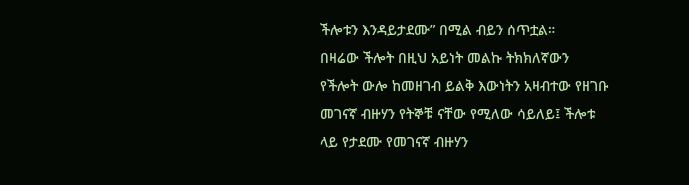ችሎቱን እንዳይታደሙ” በሚል ብይን ሰጥቷል።
በዛሬው ችሎት በዚህ አይነት መልኩ ትክክለኛውን የችሎት ውሎ ከመዘገብ ይልቅ እውነትን አዛብተው የዘገቡ መገናኛ ብዙሃን የትኞቹ ናቸው የሚለው ሳይለይ፤ ችሎቱ ላይ የታደሙ የመገናኛ ብዙሃን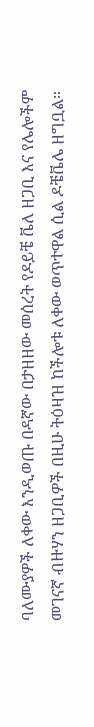ባለሙያዎች ለቀው እንዲወጡ በዳኛው በታዘዘው መሰረት የዶይቼ ቬለ ዘጋቢ እና የሌሎችም መገናኛ ብዙሃን ዘጋቢዎች በዚሁ ትዕዛዝ ከችሎቱ ለቀው ወጥተዋል ሲል ዶቼቬሌ ዘግቧል።